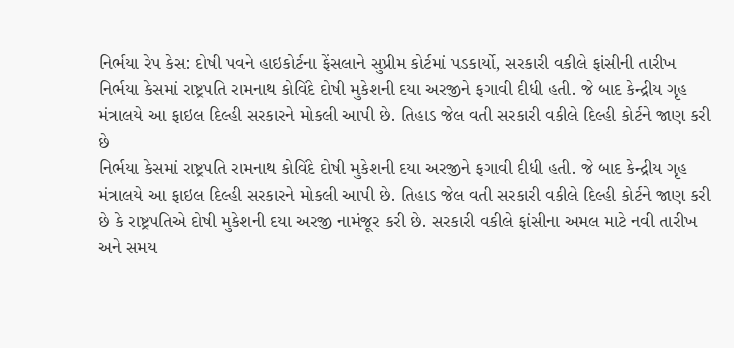નિર્ભયા રેપ કેસ: દોષી પવને હાઇકોર્ટના ફેંસલાને સુપ્રીમ કોર્ટમાં પડકાર્યો, સરકારી વકીલે ફાંસીની તારીખ
નિર્ભયા કેસમાં રાષ્ટ્રપતિ રામનાથ કોવિંદે દોષી મુકેશની દયા અરજીને ફગાવી દીધી હતી. જે બાદ કેન્દ્રીય ગૃહ મંત્રાલયે આ ફાઇલ દિલ્હી સરકારને મોકલી આપી છે. તિહાડ જેલ વતી સરકારી વકીલે દિલ્હી કોર્ટને જાણ કરી છે
નિર્ભયા કેસમાં રાષ્ટ્રપતિ રામનાથ કોવિંદે દોષી મુકેશની દયા અરજીને ફગાવી દીધી હતી. જે બાદ કેન્દ્રીય ગૃહ મંત્રાલયે આ ફાઇલ દિલ્હી સરકારને મોકલી આપી છે. તિહાડ જેલ વતી સરકારી વકીલે દિલ્હી કોર્ટને જાણ કરી છે કે રાષ્ટ્રપતિએ દોષી મુકેશની દયા અરજી નામંજૂર કરી છે. સરકારી વકીલે ફાંસીના અમલ માટે નવી તારીખ અને સમય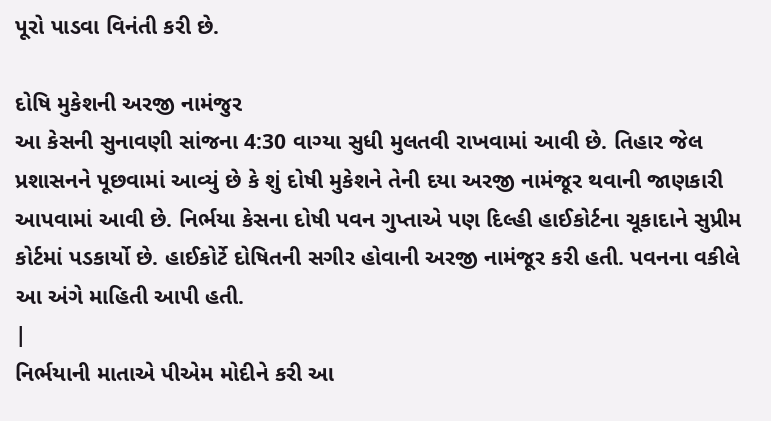પૂરો પાડવા વિનંતી કરી છે.

દોષિ મુકેશની અરજી નામંજુર
આ કેસની સુનાવણી સાંજના 4:30 વાગ્યા સુધી મુલતવી રાખવામાં આવી છે. તિહાર જેલ પ્રશાસનને પૂછવામાં આવ્યું છે કે શું દોષી મુકેશને તેની દયા અરજી નામંજૂર થવાની જાણકારી આપવામાં આવી છે. નિર્ભયા કેસના દોષી પવન ગુપ્તાએ પણ દિલ્હી હાઈકોર્ટના ચૂકાદાને સુપ્રીમ કોર્ટમાં પડકાર્યો છે. હાઈકોર્ટે દોષિતની સગીર હોવાની અરજી નામંજૂર કરી હતી. પવનના વકીલે આ અંગે માહિતી આપી હતી.
|
નિર્ભયાની માતાએ પીએમ મોદીને કરી આ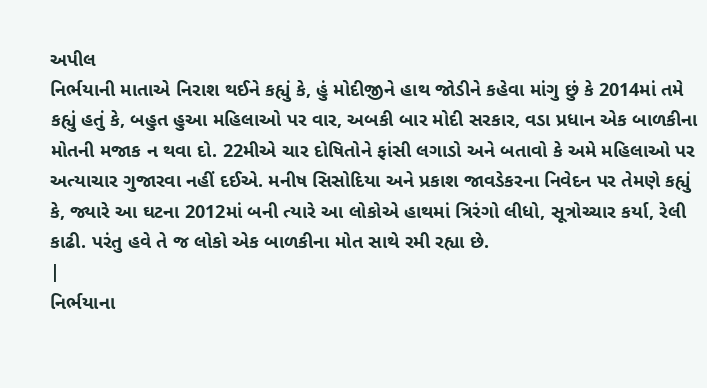અપીલ
નિર્ભયાની માતાએ નિરાશ થઈને કહ્યું કે, હું મોદીજીને હાથ જોડીને કહેવા માંગુ છું કે 2014માં તમે કહ્યું હતું કે, બહુત હુઆ મહિલાઓ પર વાર, અબકી બાર મોદી સરકાર, વડા પ્રધાન એક બાળકીના મોતની મજાક ન થવા દો. 22મીએ ચાર દોષિતોને ફાંસી લગાડો અને બતાવો કે અમે મહિલાઓ પર અત્યાચાર ગુજારવા નહીં દઈએ. મનીષ સિસોદિયા અને પ્રકાશ જાવડેકરના નિવેદન પર તેમણે કહ્યું કે, જ્યારે આ ઘટના 2012માં બની ત્યારે આ લોકોએ હાથમાં ત્રિરંગો લીધો, સૂત્રોચ્ચાર કર્યા, રેલી કાઢી. પરંતુ હવે તે જ લોકો એક બાળકીના મોત સાથે રમી રહ્યા છે.
|
નિર્ભયાના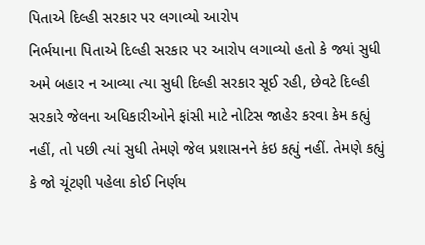પિતાએ દિલ્હી સરકાર પર લગાવ્યો આરોપ
નિર્ભયાના પિતાએ દિલ્હી સરકાર પર આરોપ લગાવ્યો હતો કે જ્યાં સુધી અમે બહાર ન આવ્યા ત્યા સુધી દિલ્હી સરકાર સૂઈ રહી, છેવટે દિલ્હી સરકારે જેલના અધિકારીઓને ફાંસી માટે નોટિસ જાહેર કરવા કેમ કહ્યું નહીં, તો પછી ત્યાં સુધી તેમણે જેલ પ્રશાસનને કંઇ કહ્યું નહીં. તેમણે કહ્યું કે જો ચૂંટણી પહેલા કોઈ નિર્ણય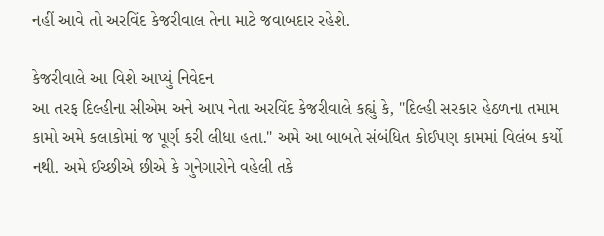નહીં આવે તો અરવિંદ કેજરીવાલ તેના માટે જવાબદાર રહેશે.

કેજરીવાલે આ વિશે આપ્યું નિવેદન
આ તરફ દિલ્હીના સીએમ અને આપ નેતા અરવિંદ કેજરીવાલે કહ્યું કે, "દિલ્હી સરકાર હેઠળના તમામ કામો અમે કલાકોમાં જ પૂર્ણ કરી લીધા હતા." અમે આ બાબતે સંબંધિત કોઈપણ કામમાં વિલંબ કર્યો નથી. અમે ઈચ્છીએ છીએ કે ગુનેગારોને વહેલી તકે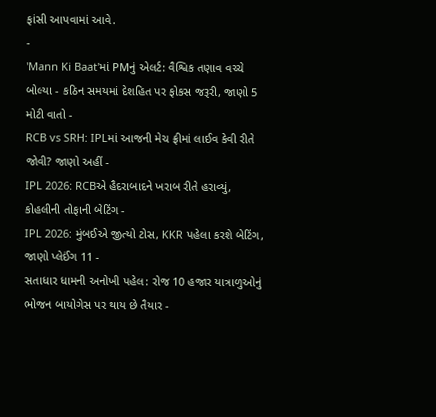ફાંસી આપવામાં આવે.
-
'Mann Ki Baat'માં PMનું એલર્ટ: વૈશ્વિક તણાવ વચ્ચે બોલ્યા - કઠિન સમયમાં દેશહિત પર ફોકસ જરૂરી, જાણો 5 મોટી વાતો -
RCB vs SRH: IPLમાં આજની મેચ ફ્રીમાં લાઈવ કેવી રીતે જોવી? જાણો અહીં -
IPL 2026: RCBએ હૈદરાબાદને ખરાબ રીતે હરાવ્યું, કોહલીની તોફાની બેટિંગ -
IPL 2026: મુંબઈએ જીત્યો ટોસ, KKR પહેલા કરશે બેટિંગ, જાણો પ્લેઈંગ 11 -
સતાધાર ધામની અનોખી પહેલ: રોજ 10 હજાર યાત્રાળુઓનું ભોજન બાયોગેસ પર થાય છે તૈયાર -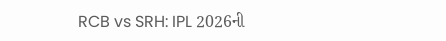RCB vs SRH: IPL 2026ની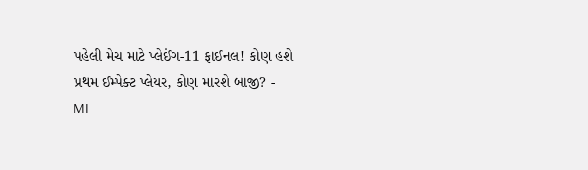પહેલી મેચ માટે પ્લેઈંગ-11 ફાઈનલ! કોણ હશે પ્રથમ ઈમ્પેક્ટ પ્લેયર, કોણ મારશે બાજી? -
MI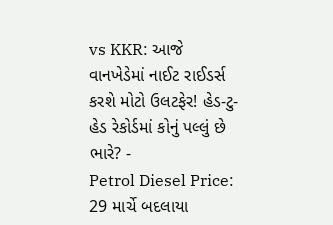vs KKR: આજે વાનખેડેમાં નાઈટ રાઈડર્સ કરશે મોટો ઉલટફેર! હેડ-ટુ-હેડ રેકોર્ડમાં કોનું પલ્લું છે ભારે? -
Petrol Diesel Price: 29 માર્ચે બદલાયા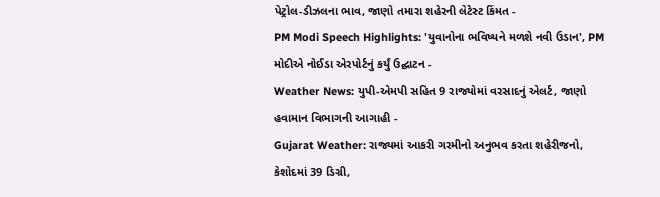પેટ્રોલ-ડીઝલના ભાવ, જાણો તમારા શહેરની લેટેસ્ટ કિંમત -
PM Modi Speech Highlights: 'યુવાનોના ભવિષ્યને મળશે નવી ઉડાન', PM મોદીએ નોઈડા એરપોર્ટનું કર્યું ઉદ્ઘાટન -
Weather News: યુપી-એમપી સહિત 9 રાજ્યોમાં વરસાદનું એલર્ટ, જાણો હવામાન વિભાગની આગાહી -
Gujarat Weather: રાજ્યમાં આકરી ગરમીનો અનુભવ કરતા શહેરીજનો, કેશોદમાં 39 ડિગ્રી,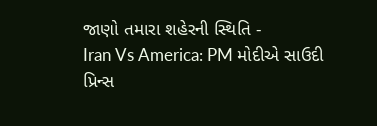જાણો તમારા શહેરની સ્થિતિ -
Iran Vs America: PM મોદીએ સાઉદી પ્રિન્સ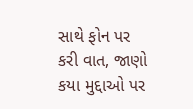સાથે ફોન પર કરી વાત, જાણો કયા મુદ્દાઓ પર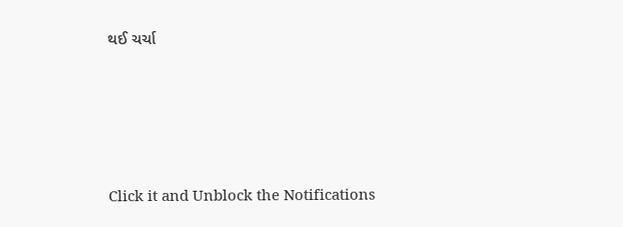થઈ ચર્ચા






Click it and Unblock the Notifications